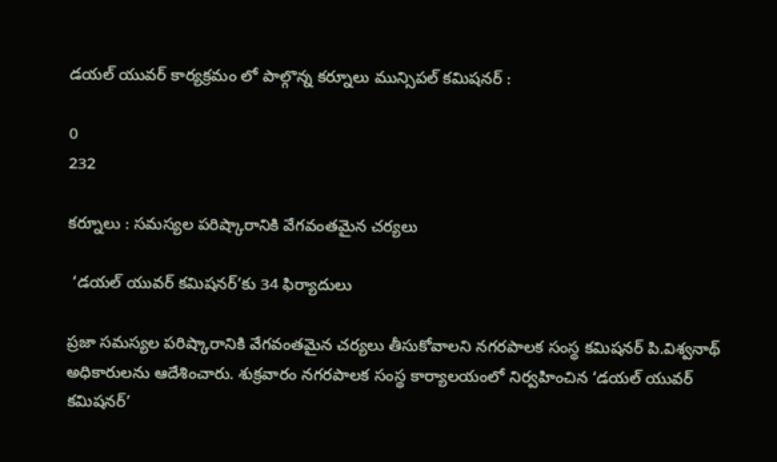డయల్ యువర్ కార్యక్రమం లో పాల్గొన్న కర్నూలు మున్సిపల్ కమిషనర్ :

0
232

కర్నూలు : సమస్యల పరిష్కారానికి వేగవంతమైన చర్యలు

 ‘డయల్ యువర్ కమిషనర్’కు 34 ఫిర్యాదులు

ప్రజా సమస్యల పరిష్కారానికి వేగవంతమైన చర్యలు తీసుకోవాలని నగరపాలక సంస్థ కమిషనర్ పి.విశ్వనాథ్ అధికారులను ఆదేశించారు. శుక్రవారం నగరపాలక సంస్థ కార్యాలయంలో నిర్వహించిన ‘డయల్ యువర్ కమిషనర్’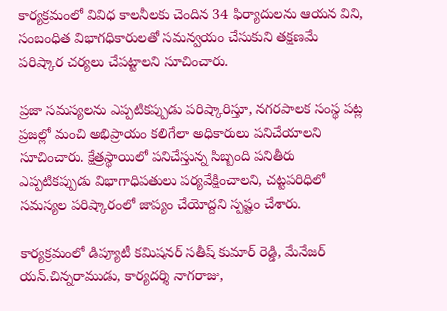కార్యక్రమంలో వివిధ కాలనీలకు చెందిన 34 ఫిర్యాదులను ఆయన విని, సంబంధిత విభాగధికారులతో సమన్వయం చేసుకుని తక్షణమే పరిష్కార చర్యలు చేపట్టాలని సూచించారు.

ప్రజా సమస్యలను ఎప్పటికప్పుడు పరిష్కారిస్తూ, నగరపాలక సంస్థ పట్ల ప్రజల్లో మంచి అభిప్రాయం కలిగేలా అధికారులు పనిచేయాలని సూచించారు. క్షేత్రస్థాయిలో పనిచేస్తున్న సిబ్బంది పనితీరు ఎప్పటికప్పుడు విభాగాధిపతులు పర్యవేక్షించాలని, చట్టపరిధిలో సమస్యల పరిష్కారంలో జాప్యం చేయోద్దని స్పష్టం చేశారు.

కార్యక్రమంలో డిప్యూటీ కమిషనర్ సతీష్ కుమార్ రెడ్డి, మేనేజర్ యన్.చిన్నరాముడు, కార్యదర్శి నాగరాజు,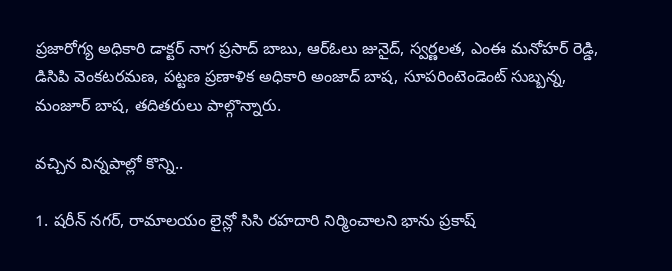ప్రజారోగ్య అధికారి డాక్టర్ నాగ ప్రసాద్ బాబు, ఆర్‌ఓలు జునైద్, స్వర్ణలత, ఎంఈ మనోహర్ రెడ్డి, డిసిపి వెంకటరమణ, పట్టణ ప్రణాళిక అధికారి అంజాద్ బాష, సూపరింటెండెంట్ సుబ్బన్న, మంజూర్ బాష, తదితరులు పాల్గొన్నారు.

వచ్చిన విన్నపాల్లో కొన్ని..

1. షరీన్ నగర్, రామాలయం లైన్లో సిసి రహదారి నిర్మించాలని భాను ప్రకాష్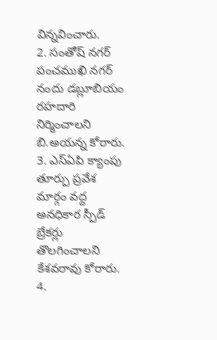విన్నవించారు.
2. సంతోష్ నగర్ పంచముఖి నగర్ నందు డబ్లూబియం రహదారి నిర్మించాలని బి.అయన్న కోరారు.
3. ఎస్‌ఏపి క్యాంపు తూర్పు ప్రవేశ మార్గం వద్ద అనధికార స్పీడ్ బ్రేకర్లు తొలగించాలని కేశవరావు కోరారు.
4.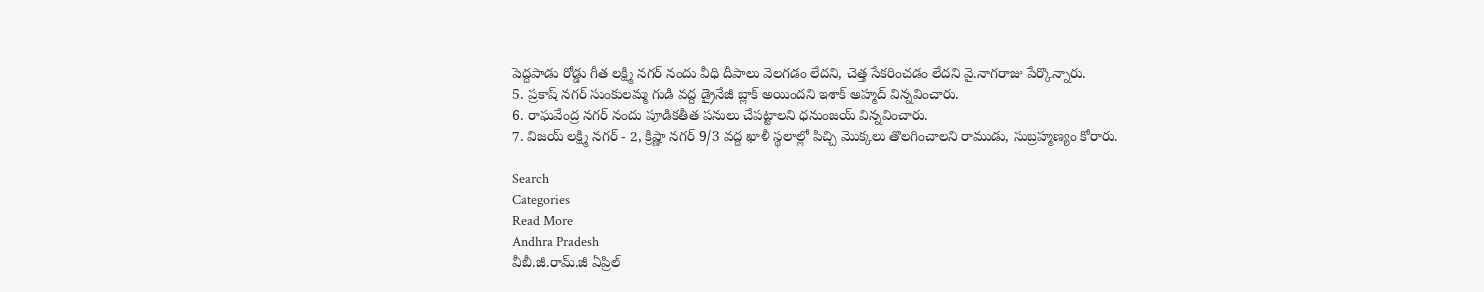పెద్దపాడు రోడ్డు గీత లక్ష్మి నగర్ నందు వీధి దీపాలు వెలగడం లేదని, చెత్త సేకరించడం లేదని వై.నాగరాజు పేర్కొన్నారు.
5. ప్రకాష్ నగర్ సుంకులమ్మ గుడి వద్ద డ్రైనేజీ బ్లాక్ అయిందని ఇశాక్ అహ్మద్ విన్నవించారు.
6. రాఘవేంద్ర నగర్ నందు పూడికతీత పనులు చేపట్టాలని ధనుంజయ్ విన్నవించారు.
7. విజయ్ లక్ష్మి నగర్ - 2, క్రిష్ణా నగర్ 9/3 వద్ద ఖాళీ స్థలాల్లో పిచ్చి మొక్కలు తొలగించాలని రాముడు, సుబ్రహ్మణ్యం కోరారు.

Search
Categories
Read More
Andhra Pradesh
వీబీ.జీ.రామ్.జీ ఏప్రిల్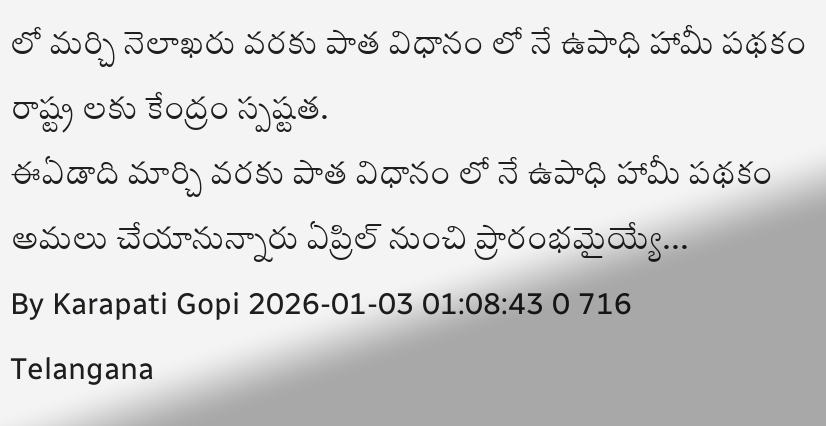లో ‌మర్చి నెలాఖరు వరకు పాత విధానం లో నే ఉపాధి హామీ పథకం రాష్ట్ర లకు కేంద్రం స్పష్టత.
ఈఏడాది మార్చి వరకు పాత విధానం లో నే ఉపాధి హామీ పథకం అమలు చేయానున్నారు ఏప్రిల్ నుంచి ప్రారంభమైయ్యే...
By Karapati Gopi 2026-01-03 01:08:43 0 716
Telangana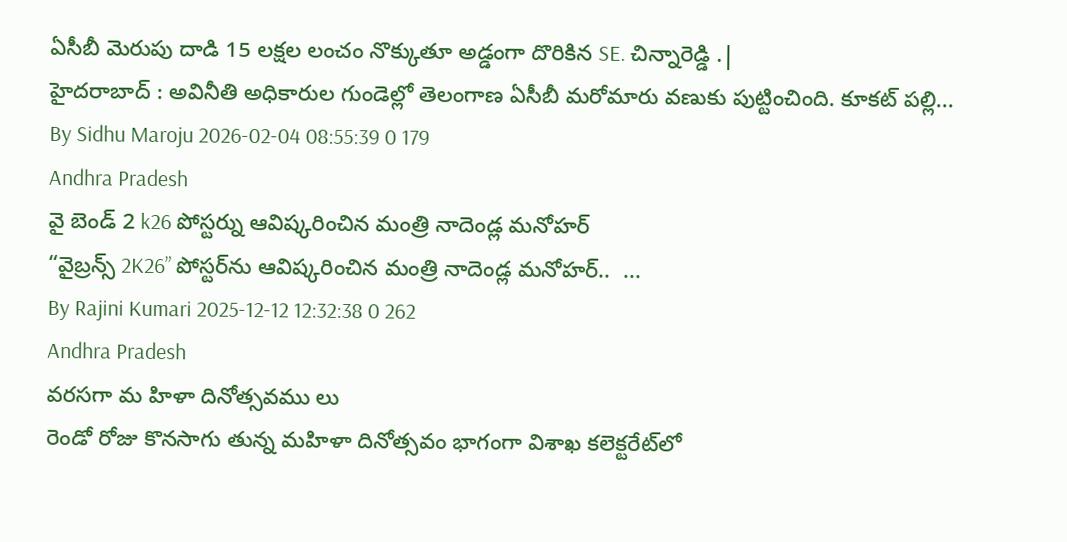ఏసీబీ మెరుపు దాడి 15 లక్షల లంచం నొక్కుతూ అడ్డంగా దొరికిన SE. చిన్నారెడ్డి .|
హైదరాబాద్ : అవినీతి అధికారుల గుండెల్లో తెలంగాణ ఏసీబీ మరోమారు వణుకు పుట్టించింది. కూకట్ పల్లి...
By Sidhu Maroju 2026-02-04 08:55:39 0 179
Andhra Pradesh
వై బెండ్ 2 k26 పోస్టర్ను ఆవిష్కరించిన మంత్రి నాదెండ్ల మనోహర్
“వైబ్రన్స్ 2K26” పోస్టర్‌ను ఆవిష్కరించిన మంత్రి నాదెండ్ల మనోహర్..  ...
By Rajini Kumari 2025-12-12 12:32:38 0 262
Andhra Pradesh
వరసగా మ హిళా దినోత్సవము లు
రెండో రోజు కొనసాగు తున్న మహిళా దినోత్సవం భాగంగా విశాఖ కలెక్టరేట్‌లో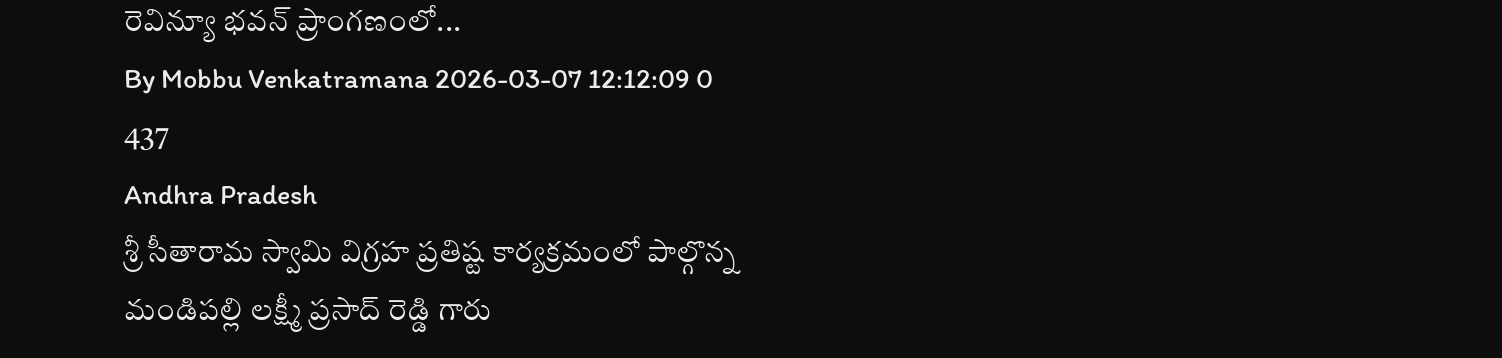రెవిన్యూ భవన్ ప్రాంగణంలో...
By Mobbu Venkatramana 2026-03-07 12:12:09 0 437
Andhra Pradesh
శ్రీ సీతారామ స్వామి విగ్రహ ప్రతిష్ట కార్యక్రమంలో పాల్గొన్న మండిపల్లి లక్ష్మీ ప్రసాద్ రెడ్డి గారు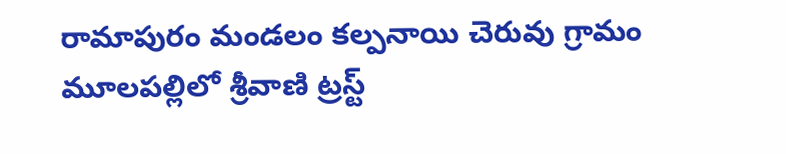రామాపురం మండలం కల్పనాయి చెరువు గ్రామం మూలపల్లిలో శ్రీవాణి ట్రస్ట్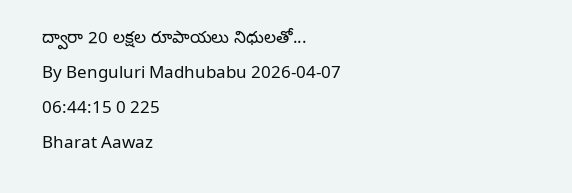ద్వారా 20 లక్షల రూపాయలు నిధులతో...
By Benguluri Madhubabu 2026-04-07 06:44:15 0 225
Bharat Aawaz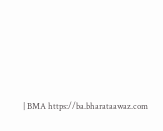| BMA https://ba.bharataawaz.com